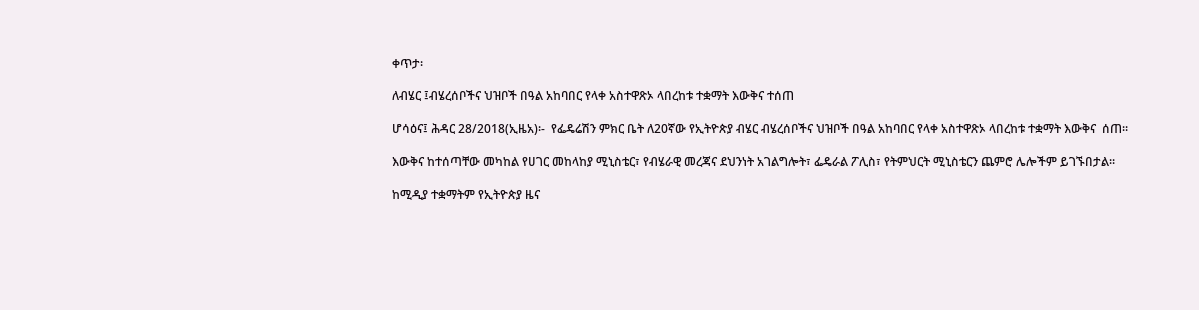ቀጥታ፡

ለብሄር ፤ብሄረሰቦችና ህዝቦች በዓል አከባበር የላቀ አስተዋጽኦ ላበረከቱ ተቋማት እውቅና ተሰጠ

ሆሳዕና፤ ሕዳር 28/2018(ኢዜአ)፡-  የፌዴሬሽን ምክር ቤት ለ20ኛው የኢትዮጵያ ብሄር ብሄረሰቦችና ህዝቦች በዓል አከባበር የላቀ አስተዋጽኦ ላበረከቱ ተቋማት እውቅና  ሰጠ።

እውቅና ከተሰጣቸው መካከል የሀገር መከላከያ ሚኒስቴር፣ የብሄራዊ መረጃና ደህንነት አገልግሎት፣ ፌዴራል ፖሊስ፣ የትምህርት ሚኒስቴርን ጨምሮ ሌሎችም ይገኙበታል።

ከሚዲያ ተቋማትም የኢትዮጵያ ዜና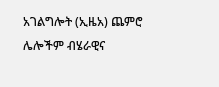አገልግሎት (ኢዜአ) ጨምሮ ሌሎችም ብሄራዊና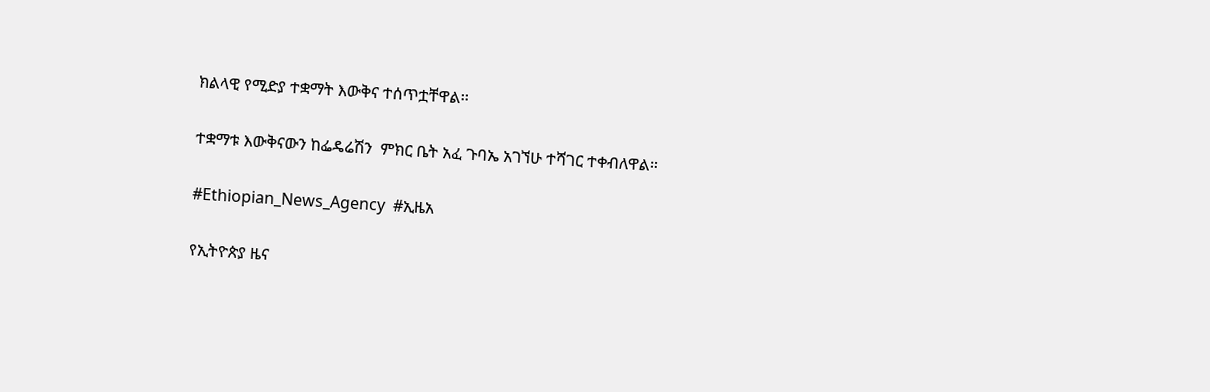ክልላዊ የሚድያ ተቋማት እውቅና ተሰጥቷቸዋል፡፡

ተቋማቱ እውቅናውን ከፌዴሬሽን  ምክር ቤት አፈ ጉባኤ አገኘሁ ተሻገር ተቀብለዋል።

#Ethiopian_News_Agency  #ኢዜአ

የኢትዮጵያ ዜና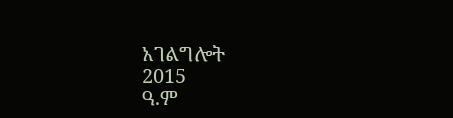አገልግሎት
2015
ዓ.ም